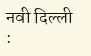नवी दिल्ली :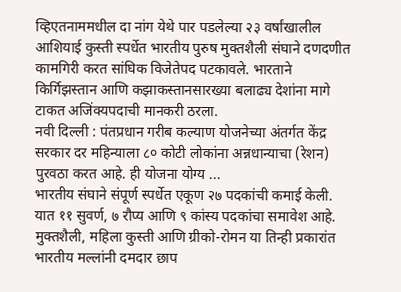व्हिएतनाममधील दा नांग येथे पार पडलेल्या २३ वर्षांखालील आशियाई कुस्ती स्पर्धेत भारतीय पुरुष मुक्तशैली संघाने दणदणीत कामगिरी करत सांघिक विजेतेपद पटकावले. भारताने किर्गिझस्तान आणि कझाकस्तानसारख्या बलाढ्य देशांना मागे टाकत अजिंक्यपदाची मानकरी ठरला.
नवी दिल्ली : पंतप्रधान गरीब कल्याण योजनेच्या अंतर्गत केंद्र सरकार दर महिन्याला ८० कोटी लोकांना अन्नधान्याचा (रेशन) पुरवठा करत आहे. ही योजना योग्य ...
भारतीय संघाने संपूर्ण स्पर्धेत एकूण २७ पदकांची कमाई केली. यात ११ सुवर्ण, ७ रौप्य आणि ९ कांस्य पदकांचा समावेश आहे. मुक्तशैली, महिला कुस्ती आणि ग्रीको-रोमन या तिन्ही प्रकारांत भारतीय मल्लांनी दमदार छाप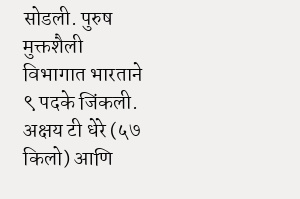सोडली. पुरुष मुक्तशैली विभागात भारताने ९ पदके जिंकली. अक्षय टी धेरे (५७ किलो) आणि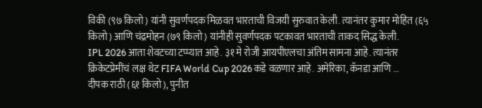विकी (९७ किलो) यांनी सुवर्णपदक मिळवत भारताची विजयी सुरुवात केली. त्यानंतर कुमार मोहित (६५ किलो) आणि चंद्रमोहन (७९ किलो) यांनीही सुवर्णपदक पटकावत भारताची ताकद सिद्ध केली.
IPL 2026 आता शेवटच्या टप्प्यात आहे. ३१ मे रोजी आयपीएलचा अंतिम सामना आहे. त्यानंतर क्रिकेटप्रेमींचं लक्ष थेट FIFA World Cup 2026 कडे वळणार आहे. अमेरिका, कॅनडा आणि ...
दीपक राठी (६१ किलो), पुनीत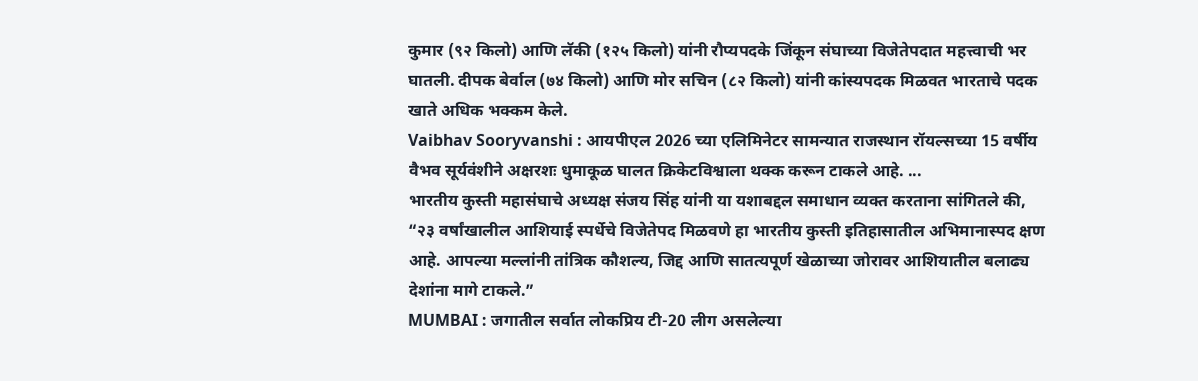कुमार (९२ किलो) आणि लॅकी (१२५ किलो) यांनी रौप्यपदके जिंकून संघाच्या विजेतेपदात महत्त्वाची भर घातली. दीपक बेर्वाल (७४ किलो) आणि मोर सचिन (८२ किलो) यांनी कांस्यपदक मिळवत भारताचे पदक खाते अधिक भक्कम केले.
Vaibhav Sooryvanshi : आयपीएल 2026 च्या एलिमिनेटर सामन्यात राजस्थान रॉयल्सच्या 15 वर्षीय वैभव सूर्यवंशीने अक्षरशः धुमाकूळ घालत क्रिकेटविश्वाला थक्क करून टाकले आहे. ...
भारतीय कुस्ती महासंघाचे अध्यक्ष संजय सिंह यांनी या यशाबद्दल समाधान व्यक्त करताना सांगितले की, “२३ वर्षांखालील आशियाई स्पर्धेचे विजेतेपद मिळवणे हा भारतीय कुस्ती इतिहासातील अभिमानास्पद क्षण आहे. आपल्या मल्लांनी तांत्रिक कौशल्य, जिद्द आणि सातत्यपूर्ण खेळाच्या जोरावर आशियातील बलाढ्य देशांना मागे टाकले.”
MUMBAI : जगातील सर्वात लोकप्रिय टी-20 लीग असलेल्या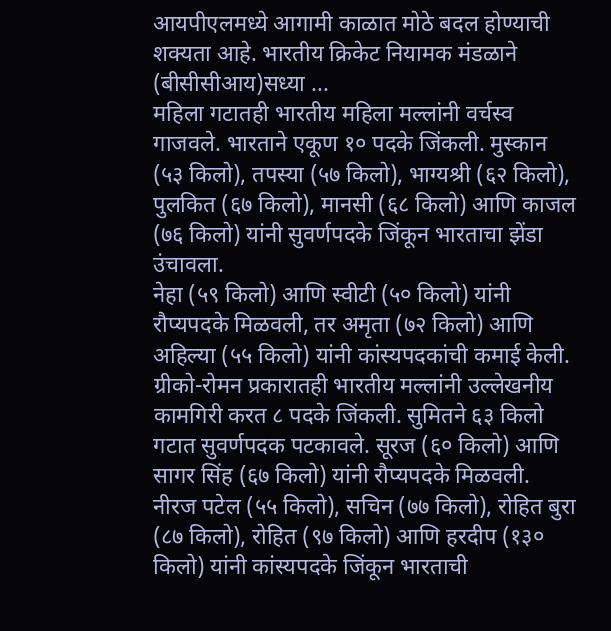आयपीएलमध्ये आगामी काळात मोठे बदल होण्याची शक्यता आहे. भारतीय क्रिकेट नियामक मंडळाने (बीसीसीआय)सध्या ...
महिला गटातही भारतीय महिला मल्लांनी वर्चस्व गाजवले. भारताने एकूण १० पदके जिंकली. मुस्कान (५३ किलो), तपस्या (५७ किलो), भाग्यश्री (६२ किलो), पुलकित (६७ किलो), मानसी (६८ किलो) आणि काजल (७६ किलो) यांनी सुवर्णपदके जिंकून भारताचा झेंडा उंचावला.
नेहा (५९ किलो) आणि स्वीटी (५० किलो) यांनी रौप्यपदके मिळवली, तर अमृता (७२ किलो) आणि अहिल्या (५५ किलो) यांनी कांस्यपदकांची कमाई केली.
ग्रीको-रोमन प्रकारातही भारतीय मल्लांनी उल्लेखनीय कामगिरी करत ८ पदके जिंकली. सुमितने ६३ किलो गटात सुवर्णपदक पटकावले. सूरज (६० किलो) आणि सागर सिंह (६७ किलो) यांनी रौप्यपदके मिळवली.
नीरज पटेल (५५ किलो), सचिन (७७ किलो), रोहित बुरा (८७ किलो), रोहित (९७ किलो) आणि हरदीप (१३० किलो) यांनी कांस्यपदके जिंकून भारताची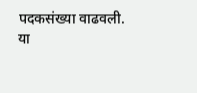पदकसंख्या वाढवली.
या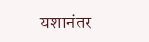यशानंतर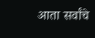आता सर्वांचे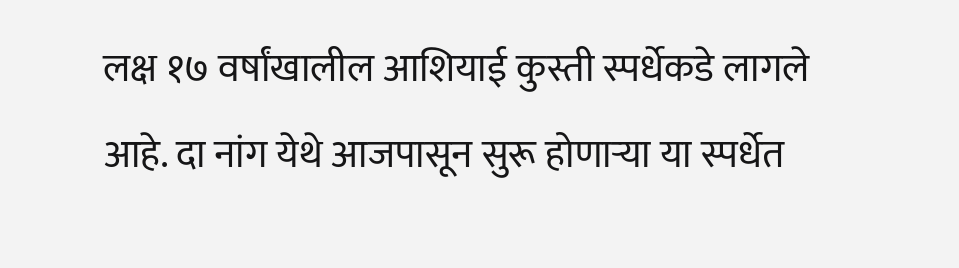लक्ष १७ वर्षांखालील आशियाई कुस्ती स्पर्धेकडे लागले आहे. दा नांग येथे आजपासून सुरू होणाऱ्या या स्पर्धेत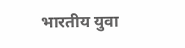भारतीय युवा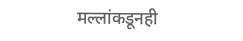मल्लांकडूनही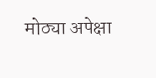मोठ्या अपेक्षा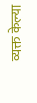व्यक्त केल्या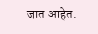जात आहेत.